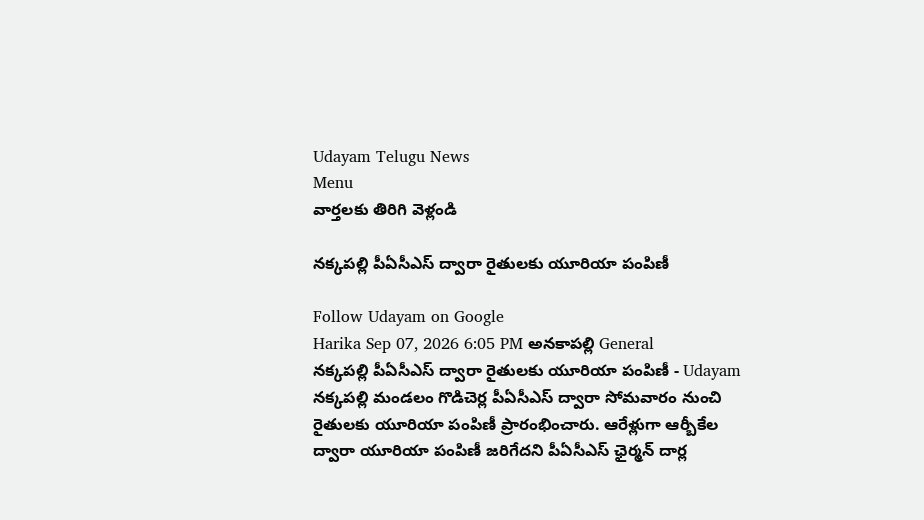Udayam Telugu News
Menu
వార్తలకు తిరిగి వెళ్లండి

నక్కపల్లి పీఏసీఎస్ ద్వారా రైతులకు యూరియా పంపిణీ

Follow Udayam on Google
Harika Sep 07, 2026 6:05 PM అనకాపల్లి General
నక్కపల్లి పీఏసీఎస్ ద్వారా రైతులకు యూరియా పంపిణీ - Udayam
నక్కపల్లి మండలం గొడిచెర్ల పీఏసీఎస్ ద్వారా సోమవారం నుంచి రైతులకు యూరియా పంపిణీ ప్రారంభించారు. ఆరేళ్లుగా ఆర్బీకేల ద్వారా యూరియా పంపిణీ జరిగేదని పీఏసీఎస్ ఛైర్మన్ దార్ల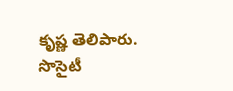కృష్ణ తెలిపారు. సొసైటీ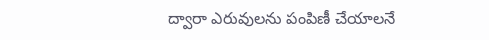ద్వారా ఎరువులను పంపిణీ చేయాలనే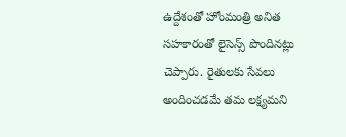ఉద్దేశంతో హోంమంత్రి అనిత సహకారంతో లైసెన్స్ పొందినట్లు చెప్పారు. రైతులకు సేవలు అందించడమే తమ లక్ష్యమని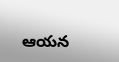ఆయన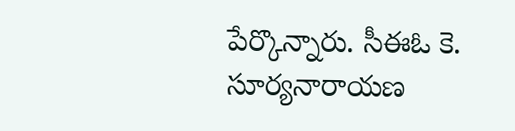పేర్కొన్నారు. సీఈఓ కె. సూర్యనారాయణ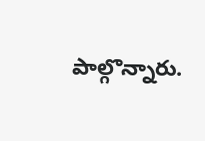పాల్గొన్నారు.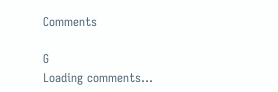Comments

G
Loading comments...